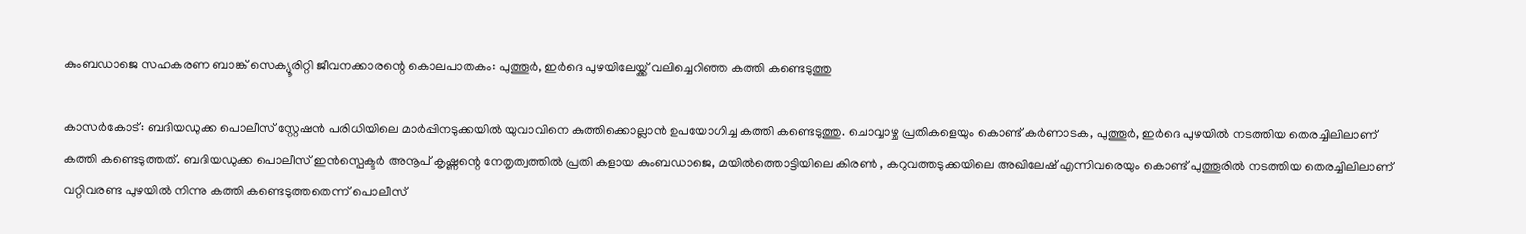കുംബഡാജെ സഹകരണ ബാങ്ക് സെക്യൂരിറ്റി ജീവനക്കാരന്റെ കൊലപാതകം: പുത്തൂർ, ഇർദെ പുഴയിലേയ്ക്ക് വലിച്ചെറിഞ്ഞ കത്തി കണ്ടെടുത്തു

കാസര്‍കോട്: ബദിയഡുക്ക പൊലീസ് സ്റ്റേഷന്‍ പരിധിയിലെ മാര്‍പ്പിനടുക്കയില്‍ യുവാവിനെ കുത്തിക്കൊല്ലാൻ ഉപയോഗിച്ച കത്തി കണ്ടെടുത്തു. ചൊവ്വാഴ്ച പ്രതികളെയും കൊണ്ട് കർണാടക, പുത്തൂർ, ഇർദെ പുഴയിൽ നടത്തിയ തെരച്ചിലിലാണ് കത്തി കണ്ടെടുത്തത്. ബദിയഡുക്ക പൊലീസ് ഇൻസ്പെക്ടർ അനൂപ് കൃഷ്ണന്റെ നേതൃത്വത്തിൽ പ്രതി കളായ കുംബഡാജെ, മയിൽത്തൊട്ടിയിലെ കിരൺ , കറുവത്തടുക്കയിലെ അഖിലേഷ് എന്നിവരെയും കൊണ്ട് പുത്തൂരിൽ നടത്തിയ തെരച്ചിലിലാണ് വറ്റിവരണ്ട പുഴയിൽ നിന്നു കത്തി കണ്ടെടുത്തതെന്ന് പൊലീസ്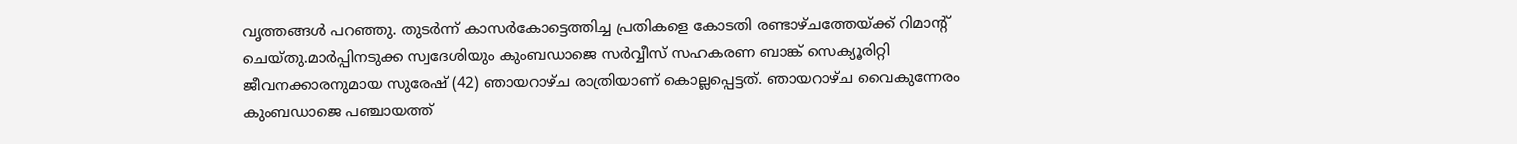വൃത്തങ്ങൾ പറഞ്ഞു. തുടർന്ന് കാസർകോട്ടെത്തിച്ച പ്രതികളെ കോടതി രണ്ടാഴ്ചത്തേയ്ക്ക് റിമാന്റ് ചെയ്തു.മാര്‍പ്പിനടുക്ക സ്വദേശിയും കുംബഡാജെ സര്‍വ്വീസ് സഹകരണ ബാങ്ക് സെക്യൂരിറ്റി ജീവനക്കാരനുമായ സുരേഷ് (42) ഞായറാഴ്ച രാത്രിയാണ് കൊല്ലപ്പെട്ടത്. ഞായറാഴ്ച വൈകുന്നേരം കുംബഡാജെ പഞ്ചായത്ത്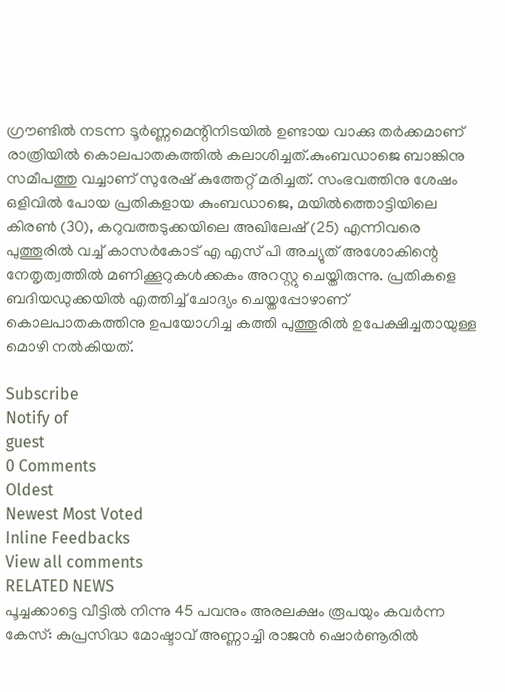ഗ്രൗണ്ടില്‍ നടന്ന ടൂര്‍ണ്ണമെന്റിനിടയില്‍ ഉണ്ടായ വാക്കു തര്‍ക്കമാണ് രാത്രിയില്‍ കൊലപാതകത്തില്‍ കലാശിച്ചത്.കുംബഡാജെ ബാങ്കിനു സമീപത്തു വച്ചാണ് സുരേഷ് കുത്തേറ്റ് മരിച്ചത്. സംഭവത്തിനു ശേഷം ഒളിവില്‍ പോയ പ്രതികളായ കുംബഡാജെ, മയില്‍ത്തൊട്ടിയിലെ കിരണ്‍ (30), കറുവത്തടുക്കയിലെ അഖിലേഷ് (25) എന്നിവരെ പുത്തൂരിൽ വച്ച് കാസർകോട് എ എസ് പി അച്യുത് അശോകിന്റെ നേതൃത്വത്തില്‍ മണിക്കൂറുകള്‍ക്കകം അറസ്റ്റു ചെയ്തിരുന്നു. പ്രതികളെ ബദിയഡുക്കയില്‍ എത്തിച്ച് ചോദ്യം ചെയ്തപ്പോഴാണ് കൊലപാതകത്തിനു ഉപയോഗിച്ച കത്തി പുത്തൂരില്‍ ഉപേക്ഷിച്ചതായുള്ള മൊഴി നല്‍കിയത്.

Subscribe
Notify of
guest
0 Comments
Oldest
Newest Most Voted
Inline Feedbacks
View all comments
RELATED NEWS
പൂച്ചക്കാട്ടെ വീട്ടില്‍ നിന്നു 45 പവനും അരലക്ഷം രൂപയും കവര്‍ന്ന കേസ്: കുപ്രസിദ്ധ മോഷ്ടാവ് അണ്ണാച്ചി രാജന്‍ ഷൊര്‍ണൂരില്‍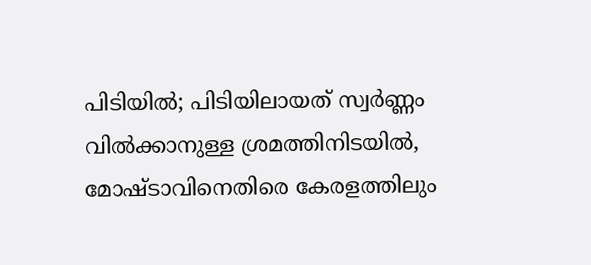പിടിയില്‍; പിടിയിലായത് സ്വര്‍ണ്ണം വില്‍ക്കാനുള്ള ശ്രമത്തിനിടയില്‍, മോഷ്ടാവിനെതിരെ കേരളത്തിലും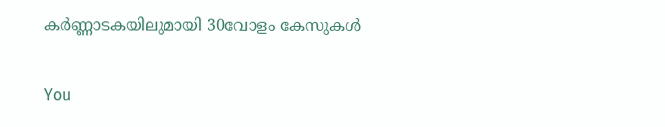കര്‍ണ്ണാടകയിലുമായി 30വോളം കേസുകള്‍

You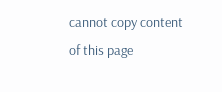cannot copy content of this page